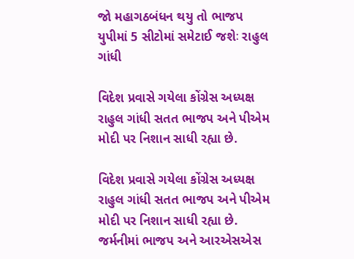જો મહાગઠબંધન થયુ તો ભાજપ યુપીમાં 5 સીટોમાં સમેટાઈ જશેઃ રાહુલ ગાંધી

વિદેશ પ્રવાસે ગયેલા કોંગ્રેસ અધ્યક્ષ રાહુલ ગાંધી સતત ભાજપ અને પીએમ મોદી પર નિશાન સાધી રહ્યા છે.

વિદેશ પ્રવાસે ગયેલા કોંગ્રેસ અધ્યક્ષ રાહુલ ગાંધી સતત ભાજપ અને પીએમ મોદી પર નિશાન સાધી રહ્યા છે. જર્મનીમાં ભાજપ અને આરએસએસ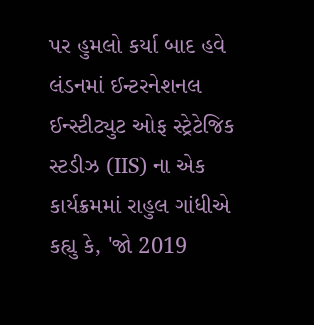પર હુમલો કર્યા બાદ હવે લંડનમાં ઈન્ટરનેશનલ ઈન્સ્ટીટ્યુટ ઓફ સ્ટ્રેટેજિક સ્ટડીઝ (IIS) ના એક કાર્યક્રમમાં રાહુલ ગાંધીએ કહ્યુ કે, 'જો 2019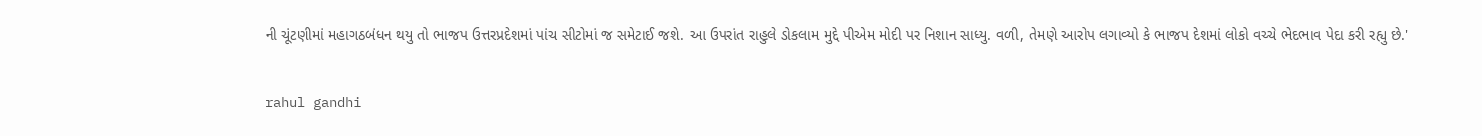ની ચૂંટણીમાં મહાગઠબંધન થયુ તો ભાજપ ઉત્તરપ્રદેશમાં પાંચ સીટોમાં જ સમેટાઈ જશે. આ ઉપરાંત રાહુલે ડોકલામ મુદ્દે પીએમ મોદી પર નિશાન સાધ્યુ. વળી, તેમણે આરોપ લગાવ્યો કે ભાજપ દેશમાં લોકો વચ્ચે ભેદભાવ પેદા કરી રહ્યુ છે.'

rahul gandhi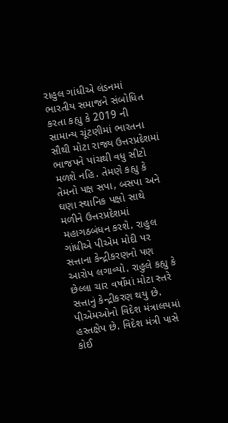રાહુલ ગાંધીએ લંડનમાં ભારતીય સમાજને સંબોધિત કરતા કહ્યુ કે 2019 ની સામાન્ય ચૂંટણીમાં ભારતના સૌથી મોટા રાજ્ય ઉત્તરપ્રદેશમાં ભાજપને પાંચથી વધુ સીટો મળશે નહિ. તેમણે કહ્યુ કે તેમનો પક્ષ સપા, બસપા અને ઘણા સ્થાનિક પક્ષો સાથે મળીને ઉત્તરપ્રદેશમાં મહાગઠબંધન કરશે. રાહુલ ગાંધીએ પીએમ મોદી પર સત્તાના કેન્દ્રીકરણનો પણ આરોપ લગાવ્યો. રાહુલે કહ્યુ કે છેલ્લા ચાર વર્ષોમાં મોટા સ્તરે સત્તાનું કેન્દ્રીકરણ થયુ છે. પીએમઓનો વિદેશ મંત્રાલયમાં હસ્તક્ષેપ છે. વિદેશ મંત્રી પાસે કોઈ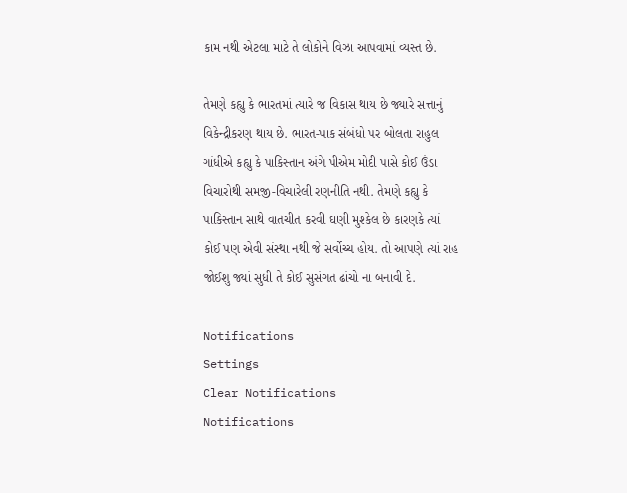કામ નથી એટલા માટે તે લોકોને વિઝા આપવામાં વ્યસ્ત છે.

તેમણે કહ્યુ કે ભારતમાં ત્યારે જ વિકાસ થાય છે જ્યારે સત્તાનું વિકેન્દ્રીકરણ થાય છે. ભારત-પાક સંબંધો પર બોલતા રાહુલ ગાંધીએ કહ્યુ કે પાકિસ્તાન અંગે પીએમ મોદી પાસે કોઈ ઉંડા વિચારોથી સમજી-વિચારેલી રણનીતિ નથી. તેમણે કહ્યુ કે પાકિસ્તાન સાથે વાતચીત કરવી ઘણી મુશ્કેલ છે કારણકે ત્યાં કોઈ પણ એવી સંસ્થા નથી જે સર્વોચ્ચ હોય. તો આપણે ત્યાં રાહ જોઈશુ જ્યાં સુધી તે કોઈ સુસંગત ઢાંચો ના બનાવી દે.

Notifications
Settings
Clear Notifications
Notifications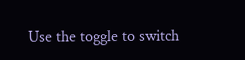Use the toggle to switch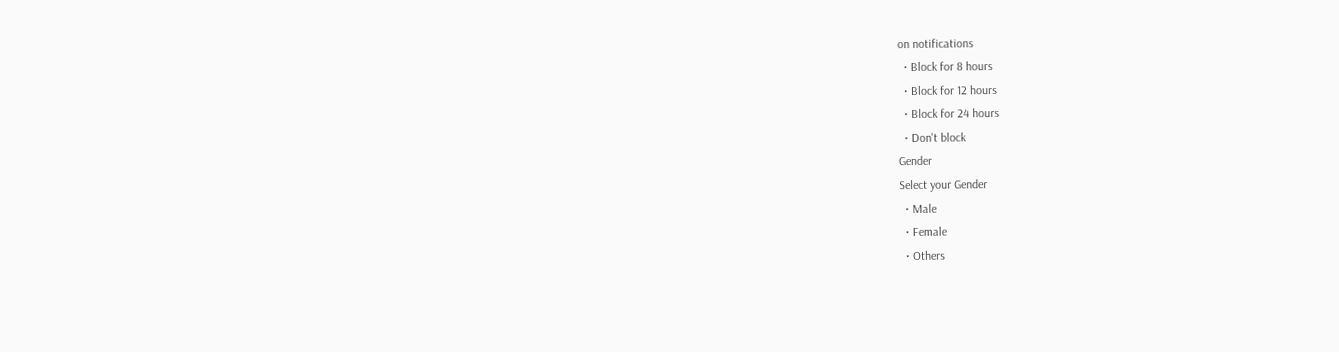on notifications
  • Block for 8 hours
  • Block for 12 hours
  • Block for 24 hours
  • Don't block
Gender
Select your Gender
  • Male
  • Female
  • Others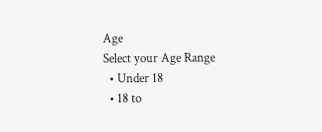Age
Select your Age Range
  • Under 18
  • 18 to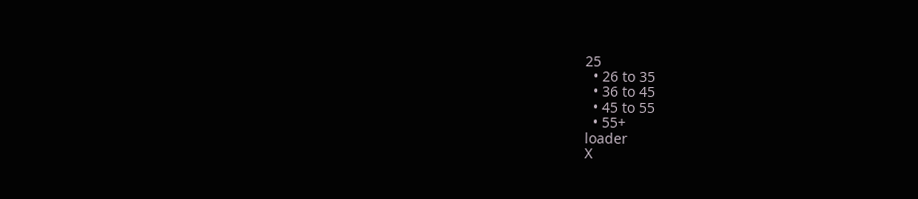25
  • 26 to 35
  • 36 to 45
  • 45 to 55
  • 55+
loader
X